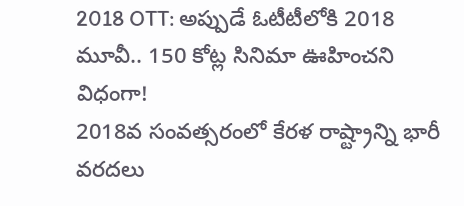2018 OTT: అప్పుడే ఓటీటీలోకి 2018 మూవీ.. 150 కోట్ల సినిమా ఊహించని విధంగా!
2018వ సంవత్సరంలో కేరళ రాష్ట్రాన్ని భారీ వరదలు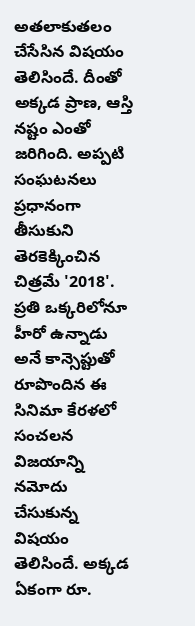అతలాకుతలం చేసేసిన విషయం తెలిసిందే. దీంతో అక్కడ ప్రాణ, ఆస్తి నష్టం ఎంతో జరిగింది. అప్పటి సంఘటనలు ప్రధానంగా తీసుకుని తెరకెక్కించిన చిత్రమే '2018'. ప్రతి ఒక్కరిలోనూ హీరో ఉన్నాడు అనే కాన్సెప్టుతో రూపొందిన ఈ సినిమా కేరళలో సంచలన విజయాన్ని నమోదు చేసుకున్న విషయం తెలిసిందే. అక్కడ ఏకంగా రూ.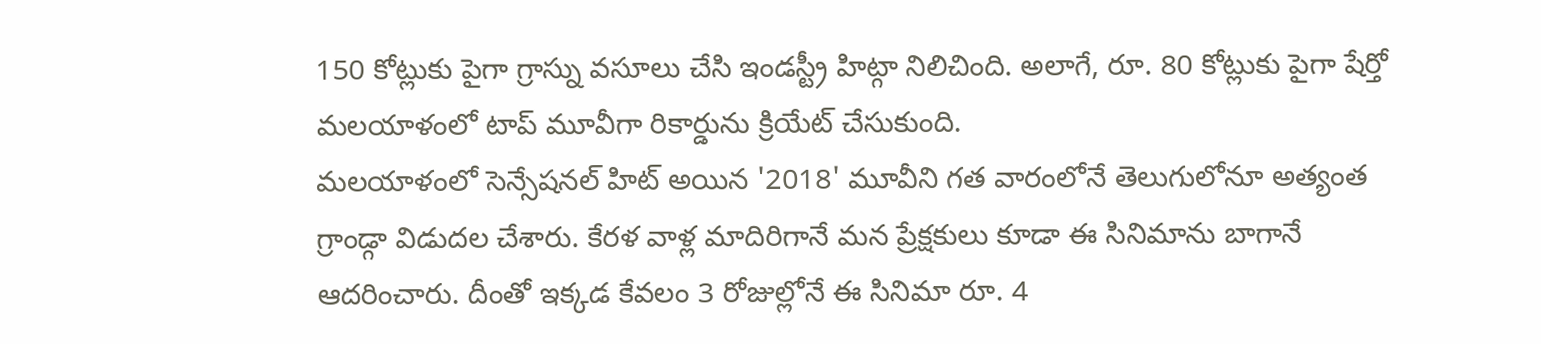150 కోట్లుకు పైగా గ్రాస్ను వసూలు చేసి ఇండస్ట్రీ హిట్గా నిలిచింది. అలాగే, రూ. 80 కోట్లుకు పైగా షేర్తో మలయాళంలో టాప్ మూవీగా రికార్డును క్రియేట్ చేసుకుంది.
మలయాళంలో సెన్సేషనల్ హిట్ అయిన '2018' మూవీని గత వారంలోనే తెలుగులోనూ అత్యంత గ్రాండ్గా విడుదల చేశారు. కేరళ వాళ్ల మాదిరిగానే మన ప్రేక్షకులు కూడా ఈ సినిమాను బాగానే ఆదరించారు. దీంతో ఇక్కడ కేవలం 3 రోజుల్లోనే ఈ సినిమా రూ. 4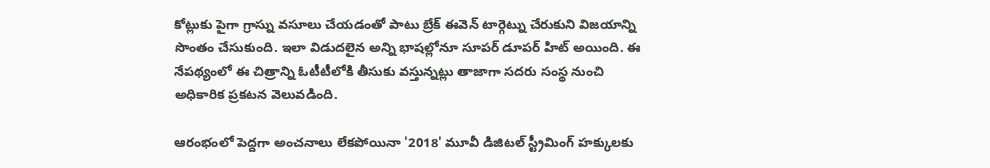కోట్లుకు పైగా గ్రాస్ను వసూలు చేయడంతో పాటు బ్రేక్ ఈవెన్ టార్గెట్ను చేరుకుని విజయాన్ని సొంతం చేసుకుంది. ఇలా విడుదలైన అన్ని భాషల్లోనూ సూపర్ డూపర్ హిట్ అయింది. ఈ నేపథ్యంలో ఈ చిత్రాన్ని ఓటీటీలోకి తీసుకు వస్తున్నట్లు తాజాగా సదరు సంస్థ నుంచి అధికారిక ప్రకటన వెలువడింది.

ఆరంభంలో పెద్దగా అంచనాలు లేకపోయినా '2018' మూవీ డిజిటల్ స్ట్రీమింగ్ హక్కులకు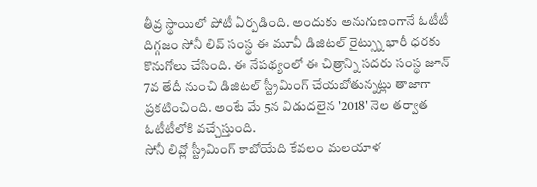తీవ్ర స్థాయిలో పోటీ ఏర్పడింది. అందుకు అనుగుణంగానే ఓటీటీ దిగ్గజం సోనీ లివ్ సంస్థ ఈ మూవీ డిజిటల్ రైట్స్ను భారీ ధరకు కొనుగోలు చేసింది. ఈ నేపథ్యంలో ఈ చిత్రాన్ని సదరు సంస్థ జూన్ 7వ తేదీ నుంచి డిజిటల్ స్ట్రీమింగ్ చేయబోతున్నట్లు తాజాగా ప్రకటించింది. అంటే మే 5న విడుదలైన '2018' నెల తర్వాత ఓటీటీలోకి వచ్చేస్తుంది.
సోనీ లివ్లో స్ట్రీమింగ్ కాబోయేది కేవలం మలయాళ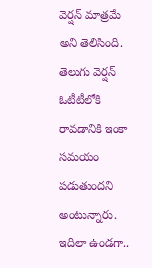వెర్షన్ మాత్రమే అని తెలిసింది. తెలుగు వెర్షన్ ఓటీటీలోకి రావడానికి ఇంకా సమయం పడుతుందని అంటున్నారు. ఇదిలా ఉండగా..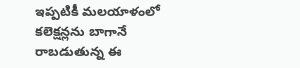ఇప్పటికీ మలయాళంలో కలెక్షన్లను బాగానే రాబడుతున్న ఈ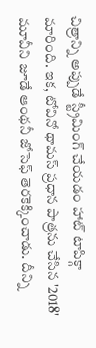చిత్రాన్ని అప్పుడే స్ట్రీమింగ్ చేయడం హాట్ టాపిక్గా మారింది. ఇక, టోవినో థామస్ ప్రధాన పాత్రను చేసిన '2018' మూవీని జూడే ఆంథనీ జోసెఫ్ తెరకెక్కించాడు. దీన్ని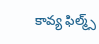కావ్య ఫిల్మ్స్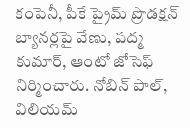కంపెనీ, పీకే ప్రైమ్ ప్రొడక్షన్ బ్యానర్లపై వేణు, పద్మ కుమార్, ఆంటో జోసెఫ్ నిర్మించారు. నోబిన్ పాల్, విలియమ్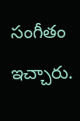సంగీతం ఇచ్చారు.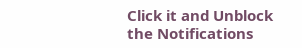Click it and Unblock the Notifications